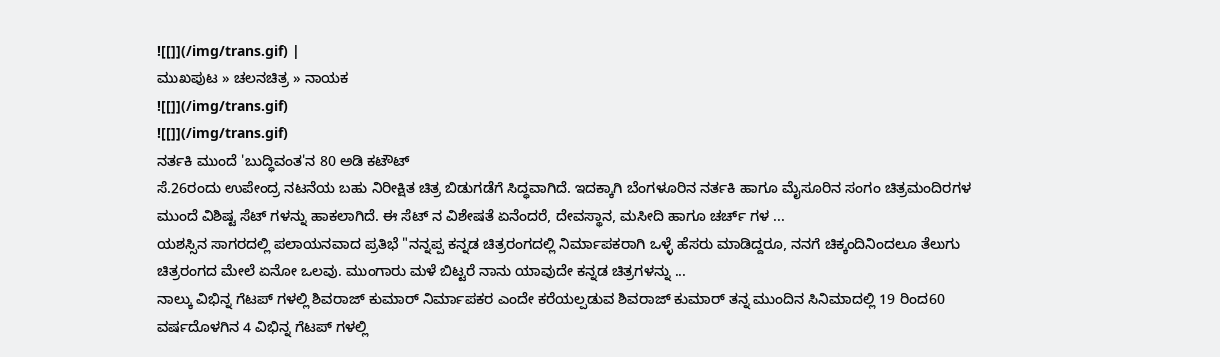![[]](/img/trans.gif) |
ಮುಖಪುಟ » ಚಲನಚಿತ್ರ » ನಾಯಕ
![[]](/img/trans.gif)
![[]](/img/trans.gif)
ನರ್ತಕಿ ಮುಂದೆ 'ಬುದ್ಧಿವಂತ'ನ 80 ಅಡಿ ಕಟೌಟ್
ಸೆ.26ರಂದು ಉಪೇಂದ್ರ ನಟನೆಯ ಬಹು ನಿರೀಕ್ಷಿತ ಚಿತ್ರ ಬಿಡುಗಡೆಗೆ ಸಿದ್ಧವಾಗಿದೆ. ಇದಕ್ಕಾಗಿ ಬೆಂಗಳೂರಿನ ನರ್ತಕಿ ಹಾಗೂ ಮೈಸೂರಿನ ಸಂಗಂ ಚಿತ್ರಮಂದಿರಗಳ ಮುಂದೆ ವಿಶಿಷ್ಟ ಸೆಟ್ ಗಳನ್ನು ಹಾಕಲಾಗಿದೆ. ಈ ಸೆಟ್ ನ ವಿಶೇಷತೆ ಏನೆಂದರೆ, ದೇವಸ್ಥಾನ, ಮಸೀದಿ ಹಾಗೂ ಚರ್ಚ್ ಗಳ ...
ಯಶಸ್ಸಿನ ಸಾಗರದಲ್ಲಿ ಪಲಾಯನವಾದ ಪ್ರತಿಭೆ "ನನ್ನಪ್ಪ ಕನ್ನಡ ಚಿತ್ರರಂಗದಲ್ಲಿ ನಿರ್ಮಾಪಕರಾಗಿ ಒಳ್ಳೆ ಹೆಸರು ಮಾಡಿದ್ದರೂ, ನನಗೆ ಚಿಕ್ಕಂದಿನಿಂದಲೂ ತೆಲುಗು ಚಿತ್ರರಂಗದ ಮೇಲೆ ಏನೋ ಒಲವು. ಮುಂಗಾರು ಮಳೆ ಬಿಟ್ಟರೆ ನಾನು ಯಾವುದೇ ಕನ್ನಡ ಚಿತ್ರಗಳನ್ನು ...
ನಾಲ್ಕು ವಿಭಿನ್ನ ಗೆಟಪ್ ಗಳಲ್ಲಿ ಶಿವರಾಜ್ ಕುಮಾರ್ ನಿರ್ಮಾಪಕರ ಎಂದೇ ಕರೆಯಲ್ಪಡುವ ಶಿವರಾಜ್ ಕುಮಾರ್ ತನ್ನ ಮುಂದಿನ ಸಿನಿಮಾದಲ್ಲಿ 19 ರಿಂದ60 ವರ್ಷದೊಳಗಿನ 4 ವಿಭಿನ್ನ ಗೆಟಪ್ ಗಳಲ್ಲಿ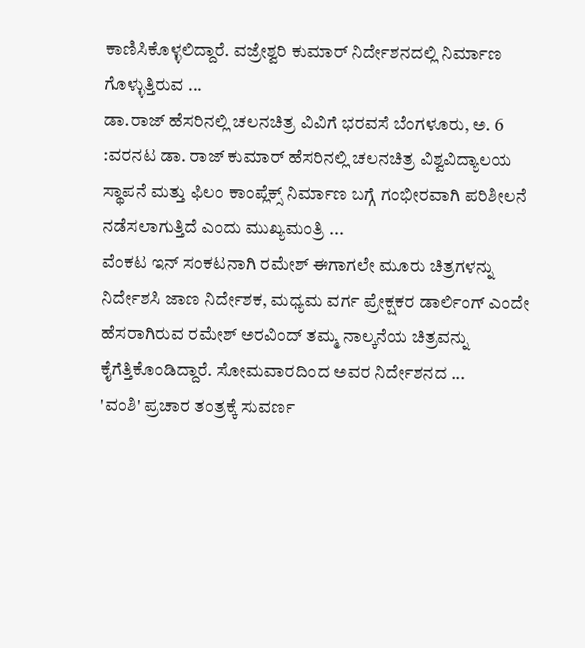ಕಾಣಿಸಿಕೊಳ್ಳಲಿದ್ದಾರೆ. ವಜ್ರೇಶ್ವರಿ ಕುಮಾರ್ ನಿರ್ದೇಶನದಲ್ಲಿ ನಿರ್ಮಾಣ ಗೊಳ್ಳುತ್ತಿರುವ ...
ಡಾ.ರಾಜ್ ಹೆಸರಿನಲ್ಲಿ ಚಲನಚಿತ್ರ ವಿವಿಗೆ ಭರವಸೆ ಬೆಂಗಳೂರು, ಅ. 6 :ವರನಟ ಡಾ. ರಾಜ್ ಕುಮಾರ್ ಹೆಸರಿನಲ್ಲಿ ಚಲನಚಿತ್ರ ವಿಶ್ವವಿದ್ಯಾಲಯ ಸ್ಥಾಪನೆ ಮತ್ತು ಫಿಲಂ ಕಾಂಪ್ಲೆಕ್ಸ್ ನಿರ್ಮಾಣ ಬಗ್ಗೆ ಗಂಭೀರವಾಗಿ ಪರಿಶೀಲನೆ ನಡೆಸಲಾಗುತ್ತಿದೆ ಎಂದು ಮುಖ್ಯಮಂತ್ರಿ ...
ವೆಂಕಟ ಇನ್ ಸಂಕಟನಾಗಿ ರಮೇಶ್ ಈಗಾಗಲೇ ಮೂರು ಚಿತ್ರಗಳನ್ನು ನಿರ್ದೇಶಸಿ ಜಾಣ ನಿರ್ದೇಶಕ, ಮಧ್ಯಮ ವರ್ಗ ಪ್ರೇಕ್ಷಕರ ಡಾರ್ಲಿಂಗ್ ಎಂದೇ ಹೆಸರಾಗಿರುವ ರಮೇಶ್ ಅರವಿಂದ್ ತಮ್ಮ ನಾಲ್ಕನೆಯ ಚಿತ್ರವನ್ನು ಕೈಗೆತ್ತಿಕೊಂಡಿದ್ದಾರೆ. ಸೋಮವಾರದಿಂದ ಅವರ ನಿರ್ದೇಶನದ ...
'ವಂಶಿ' ಪ್ರಚಾರ ತಂತ್ರಕ್ಕೆ ಸುವರ್ಣ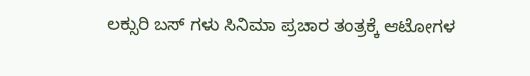ಲಕ್ಸುರಿ ಬಸ್ ಗಳು ಸಿನಿಮಾ ಪ್ರಚಾರ ತಂತ್ರಕ್ಕೆ ಆಟೋಗಳ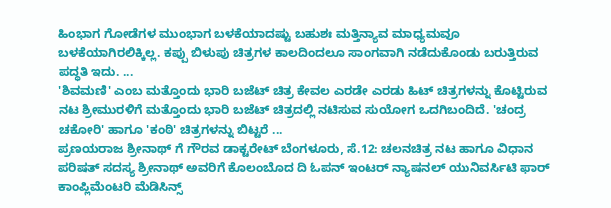ಹಿಂಭಾಗ ಗೋಡೆಗಳ ಮುಂಭಾಗ ಬಳಕೆಯಾದಷ್ಟು ಬಹುಶಃ ಮತ್ತಿನ್ಯಾವ ಮಾಧ್ಯಮವೂ ಬಳಕೆಯಾಗಿರಲಿಕ್ಕಿಲ್ಲ. ಕಪ್ಪು ಬಿಳುಪು ಚಿತ್ರಗಳ ಕಾಲದಿಂದಲೂ ಸಾಂಗವಾಗಿ ನಡೆದುಕೊಂಡು ಬರುತ್ತಿರುವ ಪದ್ಧತಿ ಇದು. ...
'ಶಿವಮಣಿ' ಎಂಬ ಮತ್ತೊಂದು ಭಾರಿ ಬಜೆಟ್ ಚಿತ್ರ ಕೇವಲ ಎರಡೇ ಎರಡು ಹಿಟ್ ಚಿತ್ರಗಳನ್ನು ಕೊಟ್ಟಿರುವ ನಟ ಶ್ರೀಮುರಳಿಗೆ ಮತ್ತೊಂದು ಭಾರಿ ಬಜೆಟ್ ಚಿತ್ರದಲ್ಲಿ ನಟಿಸುವ ಸುಯೋಗ ಒದಗಿಬಂದಿದೆ. 'ಚಂದ್ರ ಚಕೋರಿ' ಹಾಗೂ 'ಕಂಠಿ' ಚಿತ್ರಗಳನ್ನು ಬಿಟ್ಟರೆ ...
ಪ್ರಣಯರಾಜ ಶ್ರೀನಾಥ್ ಗೆ ಗೌರವ ಡಾಕ್ಟರೇಟ್ ಬೆಂಗಳೂರು, ಸೆ.12: ಚಲನಚಿತ್ರ ನಟ ಹಾಗೂ ವಿಧಾನ ಪರಿಷತ್ ಸದಸ್ಯ ಶ್ರೀನಾಥ್ ಅವರಿಗೆ ಕೊಲಂಬೊದ ದಿ ಓಪನ್ ಇಂಟರ್ ನ್ಯಾಷನಲ್ ಯುನಿವರ್ಸಿಟಿ ಫಾರ್ ಕಾಂಪ್ಲಿಮೆಂಟರಿ ಮೆಡಿಸಿನ್ಸ್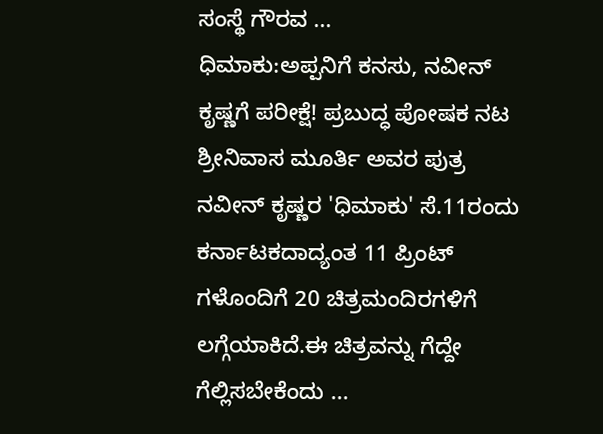ಸಂಸ್ಥೆ ಗೌರವ ...
ಧಿಮಾಕು:ಅಪ್ಪನಿಗೆ ಕನಸು, ನವೀನ್ ಕೃಷ್ಣಗೆ ಪರೀಕ್ಷೆ! ಪ್ರಬುದ್ಧ ಪೋಷಕ ನಟ ಶ್ರೀನಿವಾಸ ಮೂರ್ತಿ ಅವರ ಪುತ್ರ ನವೀನ್ ಕೃಷ್ಣರ 'ಧಿಮಾಕು' ಸೆ.11ರಂದು ಕರ್ನಾಟಕದಾದ್ಯಂತ 11 ಪ್ರಿಂಟ್ ಗಳೊಂದಿಗೆ 20 ಚಿತ್ರಮಂದಿರಗಳಿಗೆ ಲಗ್ಗೆಯಾಕಿದೆ.ಈ ಚಿತ್ರವನ್ನು ಗೆದ್ದೇ ಗೆಲ್ಲಿಸಬೇಕೆಂದು ...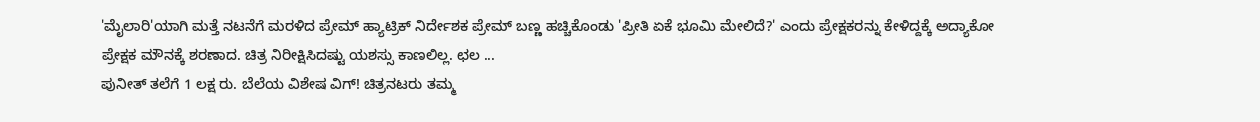'ಮೈಲಾರಿ'ಯಾಗಿ ಮತ್ತೆ ನಟನೆಗೆ ಮರಳಿದ ಪ್ರೇಮ್ ಹ್ಯಾಟ್ರಿಕ್ ನಿರ್ದೇಶಕ ಪ್ರೇಮ್ ಬಣ್ಣ ಹಚ್ಚಿಕೊಂಡು 'ಪ್ರೀತಿ ಏಕೆ ಭೂಮಿ ಮೇಲಿದೆ?' ಎಂದು ಪ್ರೇಕ್ಷಕರನ್ನು ಕೇಳಿದ್ದಕ್ಕೆ ಅದ್ಯಾಕೋ ಪ್ರೇಕ್ಷಕ ಮೌನಕ್ಕೆ ಶರಣಾದ. ಚಿತ್ರ ನಿರೀಕ್ಷಿಸಿದಷ್ಟು ಯಶಸ್ಸು ಕಾಣಲಿಲ್ಲ. ಛಲ ...
ಪುನೀತ್ ತಲೆಗೆ 1 ಲಕ್ಷ ರು. ಬೆಲೆಯ ವಿಶೇಷ ವಿಗ್! ಚಿತ್ರನಟರು ತಮ್ಮ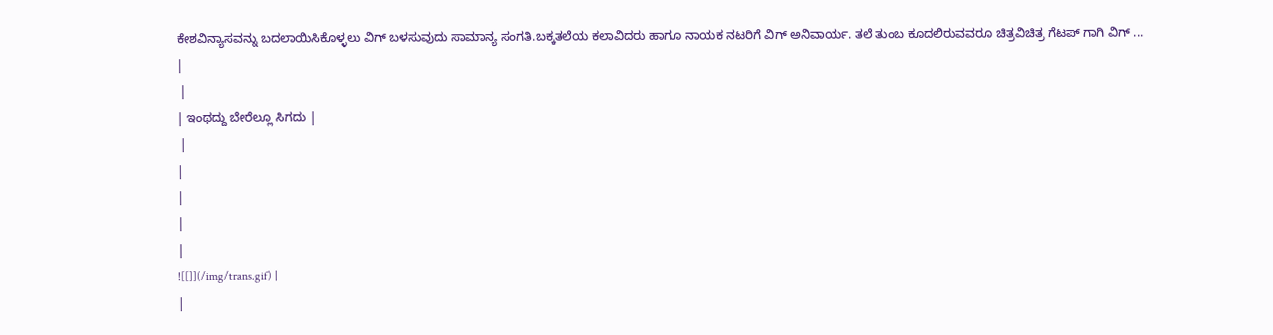ಕೇಶವಿನ್ಯಾಸವನ್ನು ಬದಲಾಯಿಸಿಕೊಳ್ಳಲು ವಿಗ್ ಬಳಸುವುದು ಸಾಮಾನ್ಯ ಸಂಗತಿ.ಬಕ್ಕತಲೆಯ ಕಲಾವಿದರು ಹಾಗೂ ನಾಯಕ ನಟರಿಗೆ ವಿಗ್ ಅನಿವಾರ್ಯ. ತಲೆ ತುಂಬ ಕೂದಲಿರುವವರೂ ಚಿತ್ರವಿಚಿತ್ರ ಗೆಟಪ್ ಗಾಗಿ ವಿಗ್ ...
|
 |
| ಇಂಥದ್ದು ಬೇರೆಲ್ಲೂ ಸಿಗದು |
 |
|
|
|
|
![[]](/img/trans.gif) |
|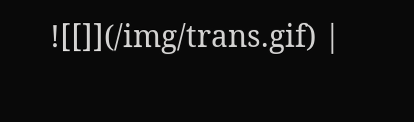![[]](/img/trans.gif) |